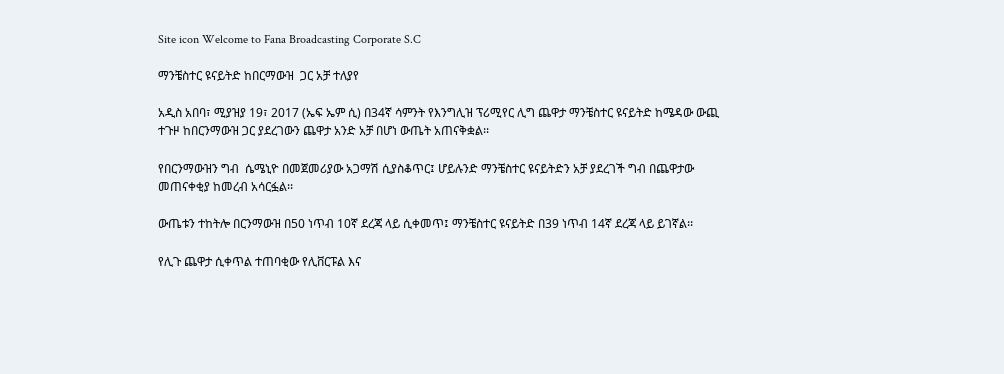Site icon Welcome to Fana Broadcasting Corporate S.C

ማንቼስተር ዩናይትድ ከበርማውዝ  ጋር አቻ ተለያየ

አዲስ አበባ፣ ሚያዝያ 19፣ 2017 (ኤፍ ኤም ሲ) በ34ኛ ሳምንት የእንግሊዝ ፕሪሚየር ሊግ ጨዋታ ማንቼስተር ዩናይትድ ከሜዳው ውጪ ተጉዞ ከበርንማውዝ ጋር ያደረገውን ጨዋታ አንድ አቻ በሆነ ውጤት አጠናቅቋል፡፡

የበርንማውዝን ግብ  ሴሜኒዮ በመጀመሪያው አጋማሽ ሲያስቆጥር፤ ሆይሉንድ ማንቼስተር ዩናይትድን አቻ ያደረገች ግብ በጨዋታው መጠናቀቂያ ከመረብ አሳርፏል፡፡

ውጤቱን ተከትሎ በርንማውዝ በ50 ነጥብ 10ኛ ደረጃ ላይ ሲቀመጥ፤ ማንቼስተር ዩናይትድ በ39 ነጥብ 14ኛ ደረጃ ላይ ይገኛል፡፡

የሊጉ ጨዋታ ሲቀጥል ተጠባቂው የሊቨርፑል እና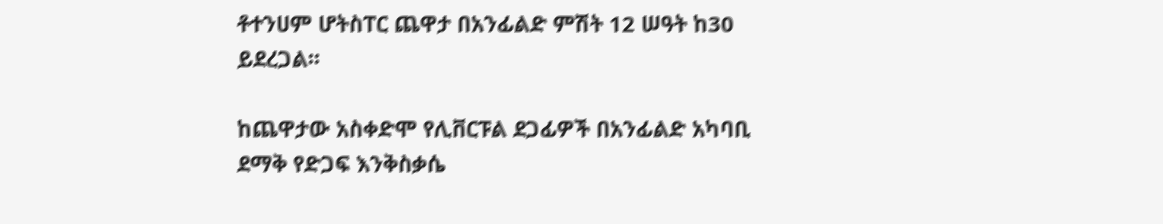ቶተንሀም ሆትስፐር ጨዋታ በአንፊልድ ምሽት 12 ሠዓት ከ30 ይደረጋል፡፡

ከጨዋታው አስቀድሞ የሊቨርፑል ደጋፊዎች በአንፊልድ አካባቢ ደማቅ የድጋፍ እንቅስቃሴ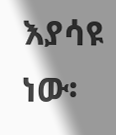እያሳዩ ነው፡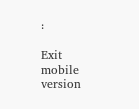፡

Exit mobile version